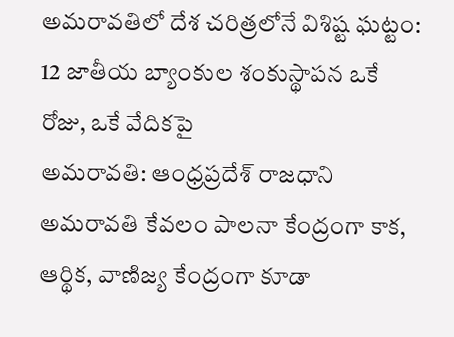అమరావతిలో దేశ చరిత్రలోనే విశిష్ట ఘట్టం: 12 జాతీయ బ్యాంకుల శంకుస్థాపన ఒకే రోజు, ఒకే వేదికపై
అమరావతి: ఆంధ్రప్రదేశ్ రాజధాని అమరావతి కేవలం పాలనా కేంద్రంగా కాక, ఆర్థిక, వాణిజ్య కేంద్రంగా కూడా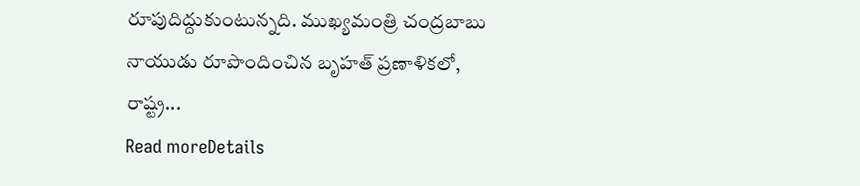రూపుదిద్దుకుంటున్నది. ముఖ్యమంత్రి చంద్రబాబు నాయుడు రూపొందించిన బృహత్ ప్రణాళికలో, రాష్ట్ర...
Read moreDetails